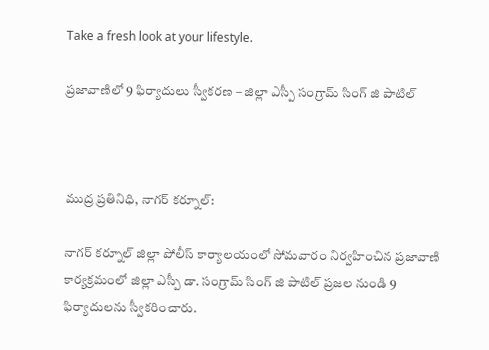Take a fresh look at your lifestyle.

ప్రజావాణిలో 9 ఫిర్యాదులు స్వీకరణ – జిల్లా ఎస్పీ సంగ్రామ్ సింగ్ జి పాటిల్



ముద్ర ప్రతినిధి, నాగర్ కర్నూల్:

నాగర్ కర్నూల్ జిల్లా పోలీస్ కార్యాలయంలో సోమవారం నిర్వహించిన ప్రజావాణి కార్యక్రమంలో జిల్లా ఎస్పీ డా. సంగ్రామ్ సింగ్ జి పాటిల్ ప్రజల నుండి 9 ఫిర్యాదులను స్వీకరించారు.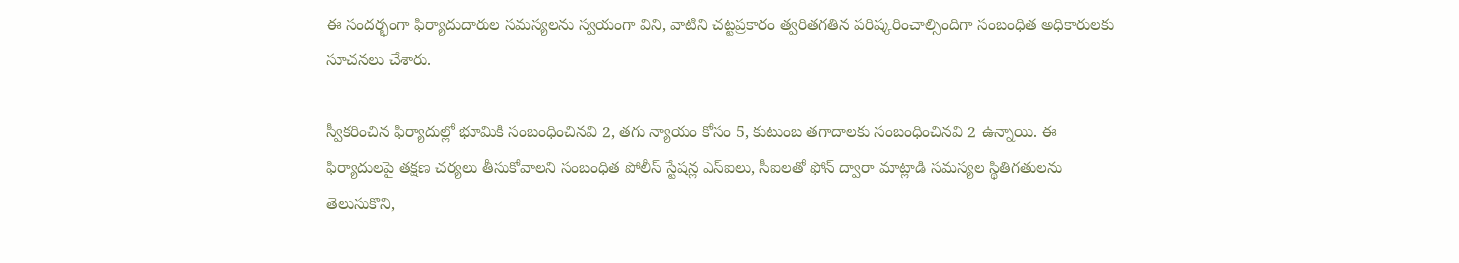ఈ సందర్భంగా ఫిర్యాదుదారుల సమస్యలను స్వయంగా విని, వాటిని చట్టప్రకారం త్వరితగతిన పరిష్కరించాల్సిందిగా సంబంధిత అధికారులకు సూచనలు చేశారు.

స్వీకరించిన ఫిర్యాదుల్లో భూమికి సంబంధించినవి 2, తగు న్యాయం కోసం 5, కుటుంబ తగాదాలకు సంబంధించినవి 2 ఉన్నాయి. ఈ ఫిర్యాదులపై తక్షణ చర్యలు తీసుకోవాలని సంబంధిత పోలీస్ స్టేషన్ల ఎస్‌ఐలు, సీఐలతో ఫోన్ ద్వారా మాట్లాడి సమస్యల స్థితిగతులను తెలుసుకొని,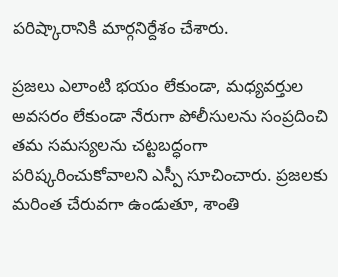పరిష్కారానికి మార్గనిర్దేశం చేశారు.

ప్రజలు ఎలాంటి భయం లేకుండా, మధ్యవర్తుల అవసరం లేకుండా నేరుగా పోలీసులను సంప్రదించి తమ సమస్యలను చట్టబద్ధంగా పరిష్కరించుకోవాలని ఎస్పీ సూచించారు. ప్రజలకు మరింత చేరువగా ఉండుతూ, శాంతి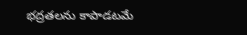భద్రతలను కాపాడటమే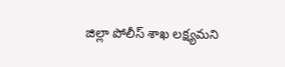జిల్లా పోలీస్ శాఖ లక్ష్యమని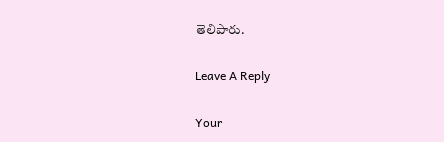తెలిపారు.

Leave A Reply

Your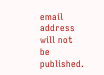email address will not be published.